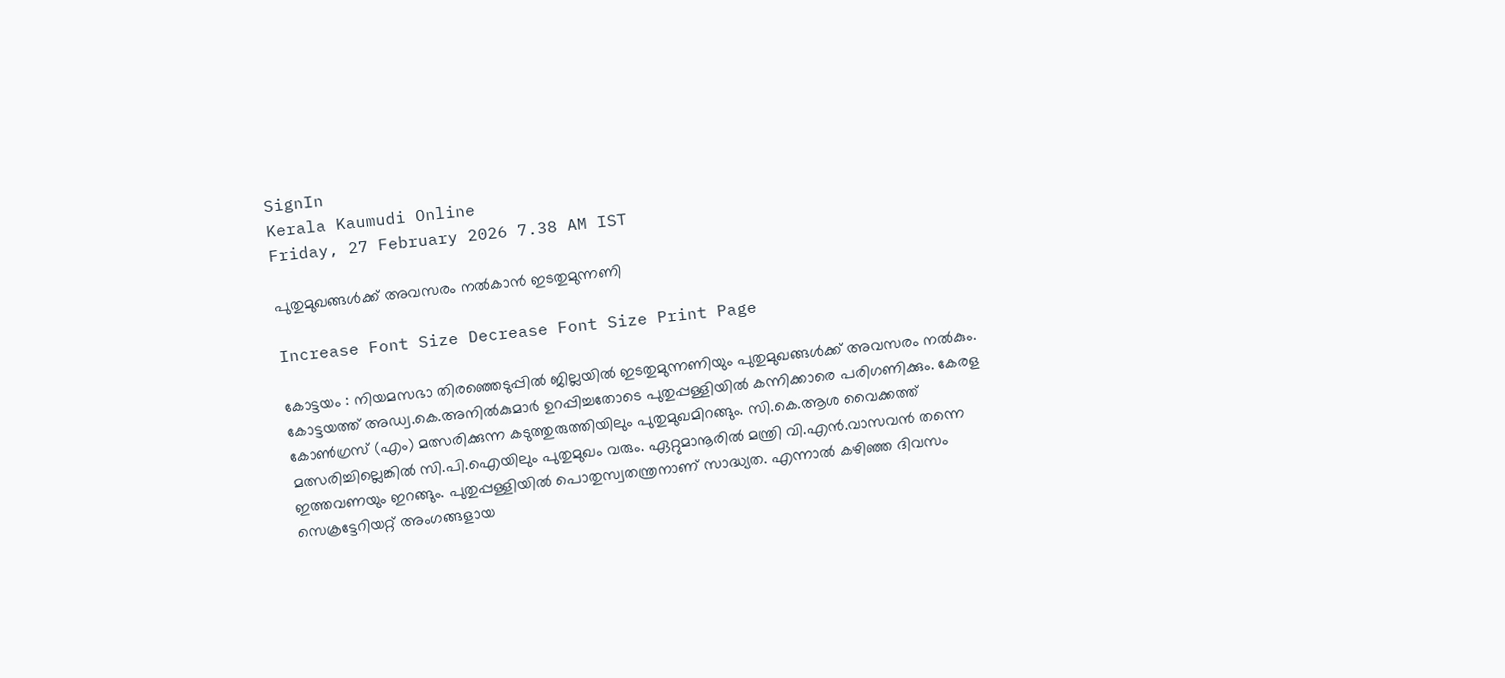SignIn
Kerala Kaumudi Online
Friday, 27 February 2026 7.38 AM IST

പുതുമുഖങ്ങൾക്ക് അവസരം നൽകാൻ ഇടതുമുന്നണി

Increase Font Size Decrease Font Size Print Page

കോട്ടയം : നിയമസഭാ തിരഞ്ഞെടുപ്പിൽ ജില്ലയിൽ ഇടതുമുന്നണിയും പുതുമുഖങ്ങൾക്ക് അവസരം നൽകും. കോട്ടയത്ത് അഡ്വ.കെ.അനിൽകുമാർ ഉറപ്പിച്ചതോടെ പുതുപ്പള്ളിയിൽ കന്നിക്കാരെ പരിഗണിക്കും. കേരള കോൺഗ്രസ് (എം) മത്സരിക്കുന്ന കടുത്തുരുത്തിയിലും പുതുമുഖമിറങ്ങും. സി.കെ.ആശ വൈക്കത്ത് മത്സരിച്ചില്ലെങ്കിൽ സി.പി.ഐയിലും പുതുമുഖം വരും. ഏറ്റുമാനൂരിൽ മന്ത്രി വി.എൻ.വാസവൻ തന്നെ ഇത്തവണയും ഇറങ്ങും. പുതുപ്പള്ളിയിൽ പൊതുസ്വതന്ത്രനാണ് സാദ്ധ്യത. എന്നാൽ കഴിഞ്ഞ ദിവസം സെക്രട്ടേറിയറ്റ് അംഗങ്ങളായ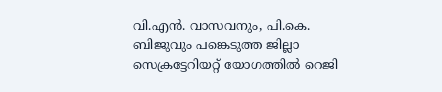വി.എൻ. വാസവനും, പി.കെ. ബിജുവും പങ്കെടുത്ത ജില്ലാ സെക്രട്ടേറിയറ്റ് യോഗത്തിൽ റെജി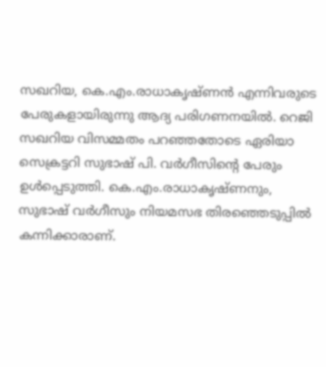സഖറിയ, കെ.എം.രാധാകൃഷ്ണൻ എന്നിവരുടെ പേരുകളായിരുന്നു ആദ്യ പരിഗണനയിൽ. റെജി സഖറിയ വിസമ്മതം പറഞ്ഞതോടെ ഏരിയാ സെക്രട്ടറി സുഭാഷ് പി. വർഗീസിന്റെ പേരും ഉൾപ്പെടുത്തി. കെ.എം.രാധാകൃഷ്ണനും, സുഭാഷ് വർഗീസും നിയമസഭ തിരഞ്ഞെടുപ്പിൽ കന്നിക്കാരാണ്.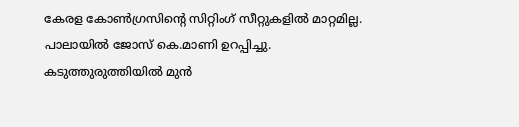കേരള കോൺഗ്രസിന്റെ സിറ്റിംഗ് സീറ്റുകളിൽ മാറ്റമില്ല. പാലായിൽ ജോസ് കെ.മാണി ഉറപ്പിച്ചു. കടുത്തുരുത്തിയിൽ മുൻ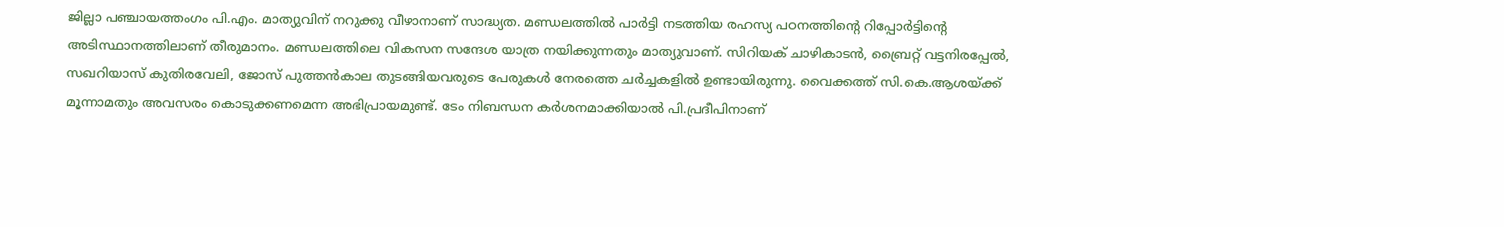ജില്ലാ പഞ്ചായത്തംഗം പി.എം. മാത്യുവിന് നറുക്കു വീഴാനാണ് സാദ്ധ്യത. മണ്ഡലത്തിൽ പാർട്ടി നടത്തിയ രഹസ്യ പഠനത്തിന്റെ റിപ്പോർട്ടിന്റെ അടിസ്ഥാനത്തിലാണ് തീരുമാനം. മണ്ഡലത്തിലെ വികസന സന്ദേശ യാത്ര നയിക്കുന്നതും മാത്യുവാണ്. സിറിയക് ചാഴികാടൻ, ബ്രൈറ്റ് വട്ടനിരപ്പേൽ, സഖറിയാസ് കുതിരവേലി, ജോസ് പുത്തൻകാല തുടങ്ങിയവരുടെ പേരുകൾ നേരത്തെ ചർച്ചകളിൽ ഉണ്ടായിരുന്നു. വൈക്കത്ത് സി.കെ.ആശയ്ക്ക് മൂന്നാമതും അവസരം കൊടുക്കണമെന്ന അഭിപ്രായമുണ്ട്. ടേം നിബന്ധന കർശനമാക്കിയാൽ പി.പ്രദീപിനാണ്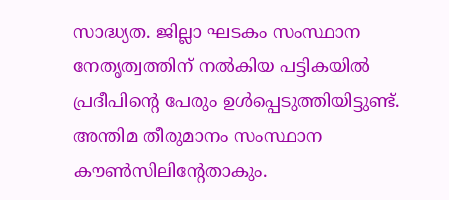സാദ്ധ്യത. ജില്ലാ ഘടകം സംസ്ഥാന നേതൃത്വത്തിന് നൽകിയ പട്ടികയിൽ പ്രദീപിന്റെ പേരും ഉൾപ്പെടുത്തിയിട്ടുണ്ട്. അന്തിമ തീരുമാനം സംസ്ഥാന കൗൺസിലിന്റേതാകും.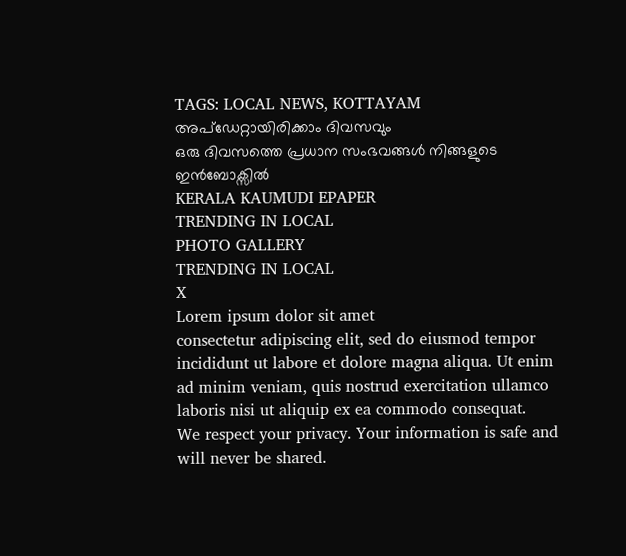TAGS: LOCAL NEWS, KOTTAYAM
അപ്ഡേറ്റായിരിക്കാം ദിവസവും
ഒരു ദിവസത്തെ പ്രധാന സംഭവങ്ങൾ നിങ്ങളുടെ ഇൻബോക്സിൽ
KERALA KAUMUDI EPAPER
TRENDING IN LOCAL
PHOTO GALLERY
TRENDING IN LOCAL
X
Lorem ipsum dolor sit amet
consectetur adipiscing elit, sed do eiusmod tempor incididunt ut labore et dolore magna aliqua. Ut enim ad minim veniam, quis nostrud exercitation ullamco laboris nisi ut aliquip ex ea commodo consequat.
We respect your privacy. Your information is safe and will never be shared.